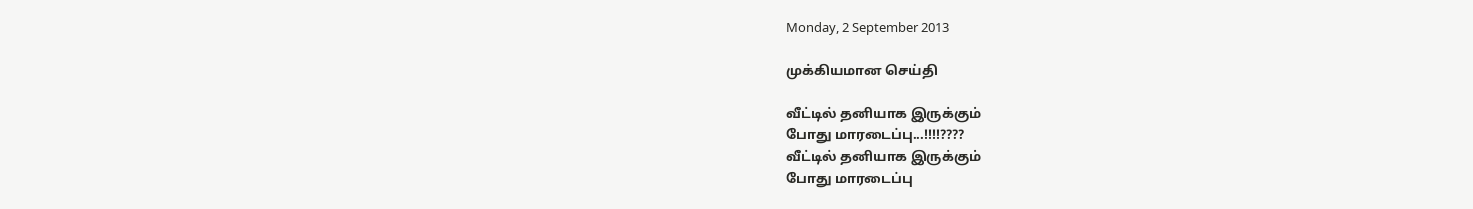Monday, 2 September 2013

முக்கியமான செய்தி

வீட்டில் தனியாக இருக்கும்
போது மாரடைப்பு...!!!!????
வீட்டில் தனியாக இருக்கும்
போது மாரடைப்பு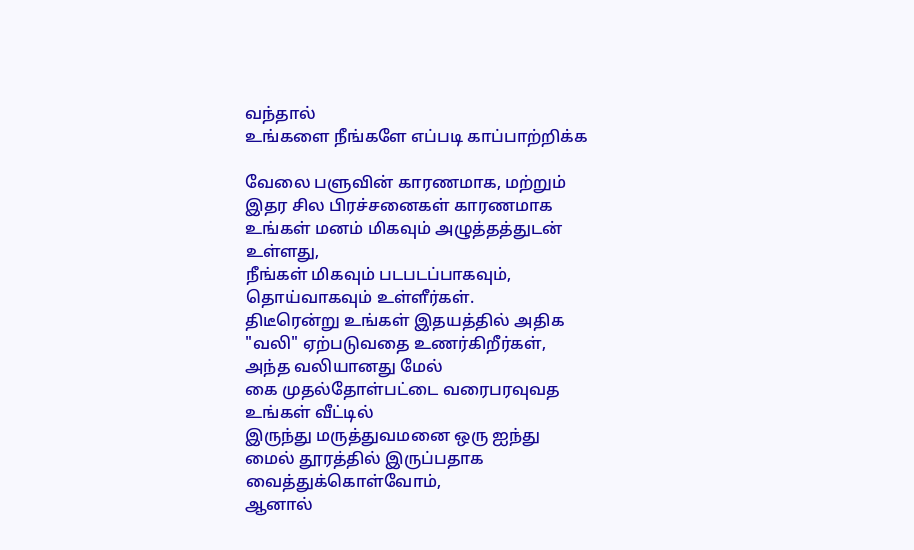வந்தால்
உங்களை நீங்களே எப்படி காப்பாற்றிக்க

வேலை பளுவின் காரணமாக, மற்றும்
இதர சில பிரச்சனைகள் காரணமாக
உங்கள் மனம் மிகவும் அழுத்தத்துடன்
உள்ளது,
நீங்கள் மிகவும் படபடப்பாகவும்,
தொய்வாகவும் உள்ளீர்கள்.
திடீரென்று உங்கள் இதயத்தில் அதிக
"வலி" ஏற்படுவதை உணர்கிறீர்கள்,
அந்த வலியானது மேல்
கை முதல்தோள்பட்டை வரைபரவுவத
உங்கள் வீட்டில்
இருந்து மருத்துவமனை ஒரு ஐந்து
மைல் தூரத்தில் இருப்பதாக
வைத்துக்கொள்வோம்,
ஆனால்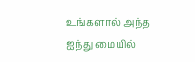உங்களால் அந்த
ஐந்து மையில்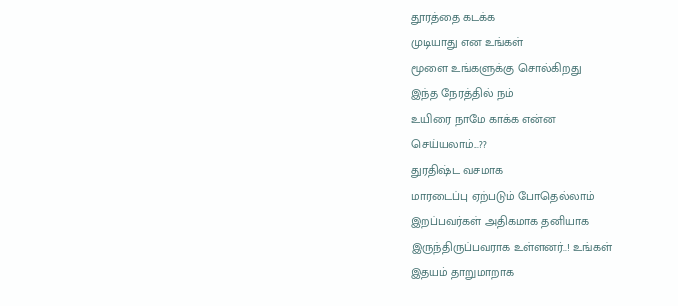தூரத்தை கடக்க
முடியாது என உங்கள்
மூளை உங்களுக்கு சொல்கிறது
இந்த நேரத்தில் நம்
உயிரை நாமே காக்க என்ன
செய்யலாம்...??
துரதிஷ்ட வசமாக
மாரடைப்பு ஏற்படும் போதெல்லாம்
இறப்பவர்கள் அதிகமாக தனியாக
இருந்திருப்பவராக உள்ளனர்..! உங்கள்
இதயம் தாறுமாறாக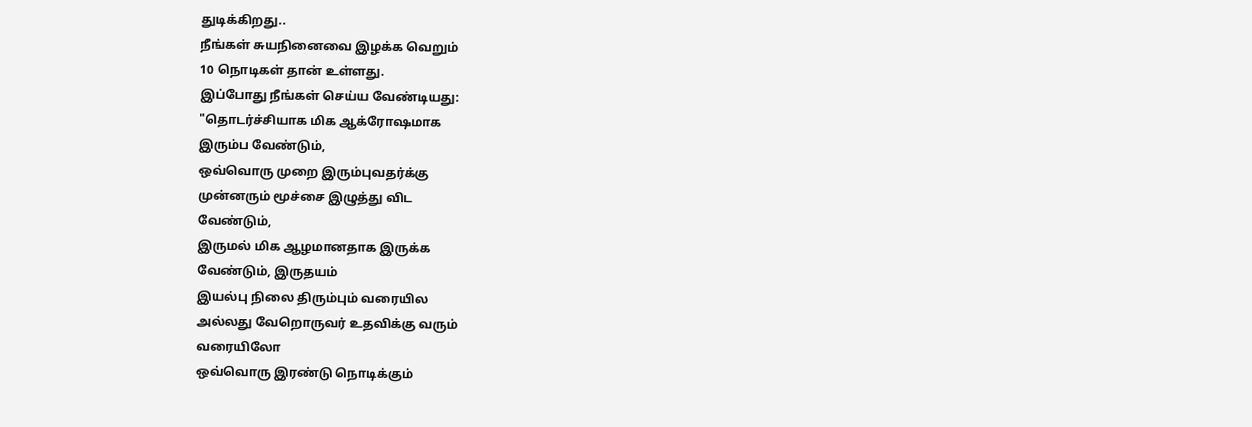துடிக்கிறது..
நீங்கள் சுயநினைவை இழக்க வெறும்
10 நொடிகள் தான் உள்ளது.
இப்போது நீங்கள் செய்ய வேண்டியது:
"தொடர்ச்சியாக மிக ஆக்ரோஷமாக
இரும்ப வேண்டும்,
ஒவ்வொரு முறை இரும்புவதர்க்கு
முன்னரும் மூச்சை இழுத்து விட
வேண்டும்,
இருமல் மிக ஆழமானதாக இருக்க
வேண்டும், இருதயம்
இயல்பு நிலை திரும்பும் வரையில
அல்லது வேறொருவர் உதவிக்கு வரும்
வரையிலோ
ஒவ்வொரு இரண்டு நொடிக்கும்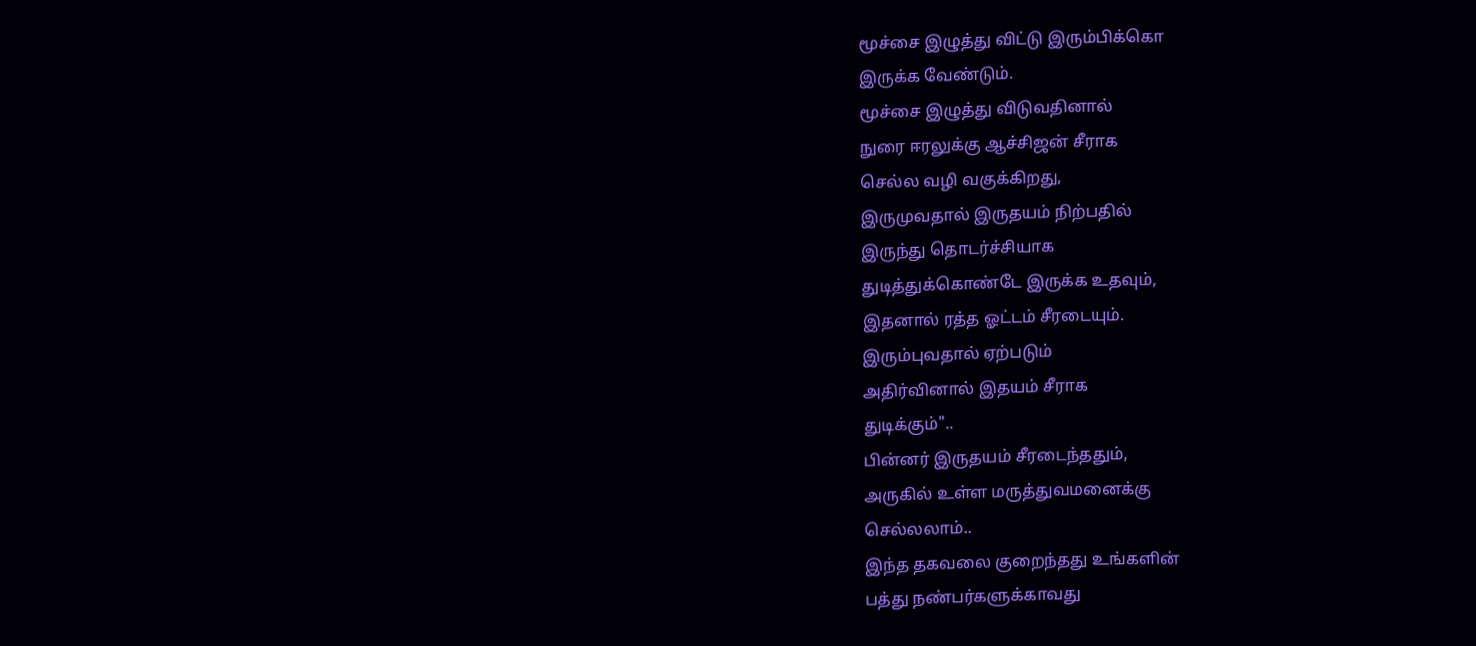மூச்சை இழுத்து விட்டு இரும்பிக்கொ
இருக்க வேண்டும்.
மூச்சை இழுத்து விடுவதினால்
நுரை ஈரலுக்கு ஆச்சிஜன் சீராக
செல்ல வழி வகுக்கிறது,
இருமுவதால் இருதயம் நிற்பதில்
இருந்து தொடர்ச்சியாக
துடித்துக்கொண்டே இருக்க உதவும்,
இதனால் ரத்த ஓட்டம் சீரடையும்.
இரும்புவதால் ஏற்படும்
அதிர்வினால் இதயம் சீராக
துடிக்கும்"..
பின்னர் இருதயம் சீரடைந்ததும்,
அருகில் உள்ள மருத்துவமனைக்கு
செல்லலாம்..
இந்த தகவலை குறைந்தது உங்களின்
பத்து நண்பர்களுக்காவது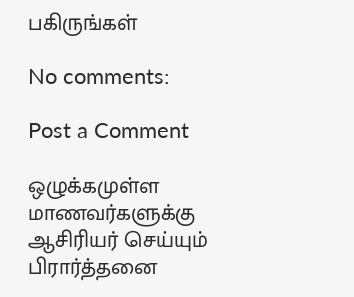பகிருங்கள்

No comments:

Post a Comment

ஒழுக்கமுள்ள மாணவர்களுக்கு ஆசிரியர் செய்யும் பிரார்த்தனை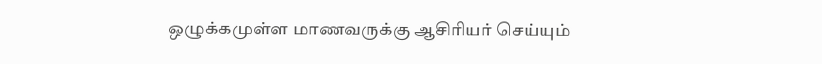ஒழுக்கமுள்ள மாணவருக்கு ஆசிரியர் செய்யும்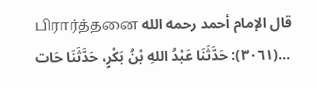பிரார்த்தனை قال الإمام أحمد رحمه الله (٣٠٦١): حَدَّثَنَا عَبْدُ اللهِ بْنُ بَكْرٍ، حَدَّثَنَا حَات...